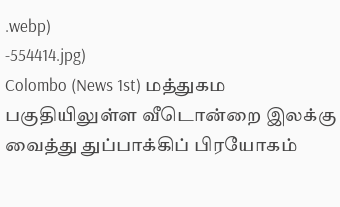.webp)
-554414.jpg)
Colombo (News 1st) மத்துகம பகுதியிலுள்ள வீடொன்றை இலக்கு வைத்து துப்பாக்கிப் பிரயோகம்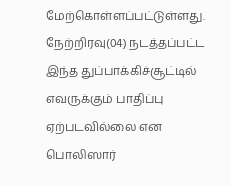மேற்கொள்ளப்பட்டுள்ளது.
நேற்றிரவு(04) நடத்தப்பட்ட இந்த துப்பாக்கிச்சூட்டில் எவருக்கும் பாதிப்பு ஏற்படவில்லை என பொலிஸார்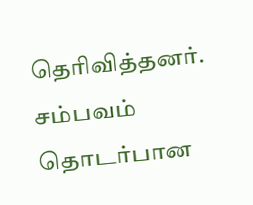தெரிவித்தனர்.
சம்பவம் தொடர்பான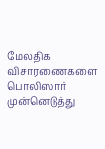மேலதிக விசாரணைகளை பொலிஸார் முன்னெடுத்து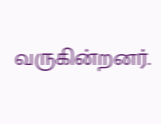வருகின்றனர்.